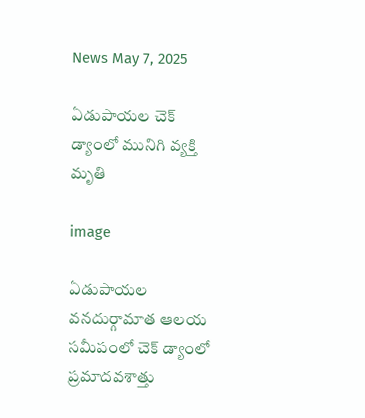News May 7, 2025

ఏడుపాయల చెక్ డ్యాంలో మునిగి వ్యక్తి మృతి

image

ఏడుపాయల వనదుర్గామాత ఆలయ సమీపంలో చెక్ డ్యాంలో ప్రమాదవశాత్తు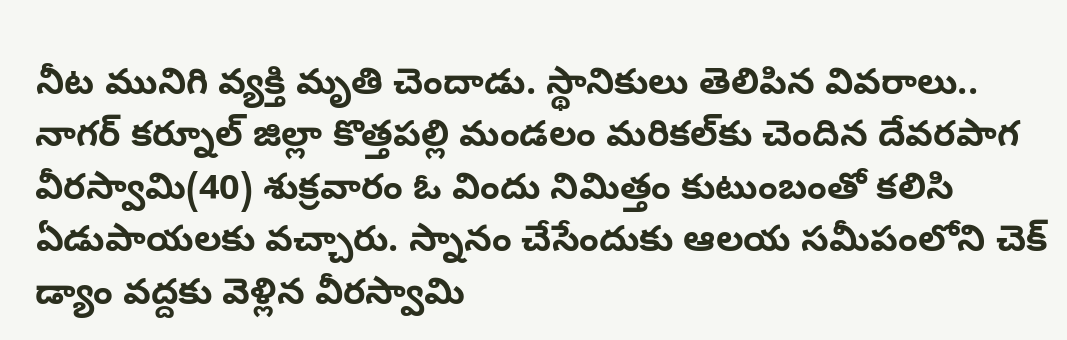నీట మునిగి వ్యక్తి మృతి చెందాడు. స్థానికులు తెలిపిన వివరాలు.. నాగర్ కర్నూల్ జిల్లా కొత్తపల్లి మండలం మరికల్‌కు చెందిన దేవరపాగ వీరస్వామి(40) శుక్రవారం ఓ విందు నిమిత్తం కుటుంబంతో కలిసి ఏడుపాయలకు వచ్చారు. స్నానం చేసేందుకు ఆలయ సమీపంలోని చెక్ డ్యాం వద్దకు వెళ్లిన వీరస్వామి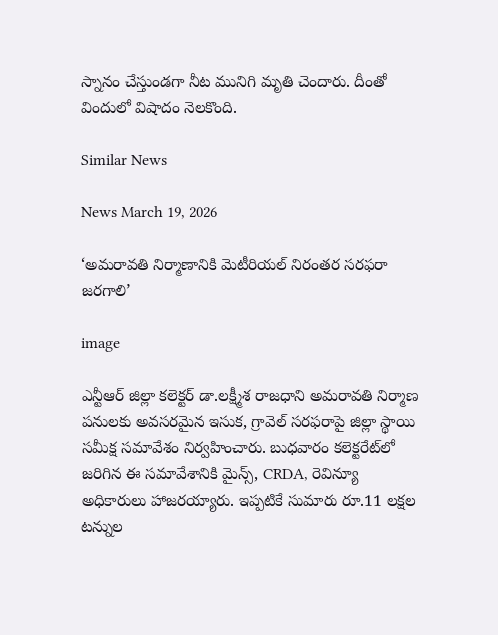స్నానం చేస్తుండగా నీట మునిగి మృతి చెందారు. దీంతో విందులో విషాదం నెలకొంది.

Similar News

News March 19, 2026

‘అమరావతి నిర్మాణానికి మెటీరియల్ నిరంతర సరఫరా జరగాలి’

image

ఎన్టీఆర్ జిల్లా కలెక్టర్ డా.లక్ష్మీశ రాజధాని అమరావతి నిర్మాణ పనులకు అవసరమైన ఇసుక, గ్రావెల్ సరఫరాపై జిల్లా స్థాయి సమీక్ష సమావేశం నిర్వహించారు. బుధవారం కలెక్టరేట్‌లో జరిగిన ఈ సమావేశానికి మైన్స్, CRDA, రెవిన్యూ అధికారులు హాజరయ్యారు. ఇప్పటికే సుమారు రూ.11 లక్షల టన్నుల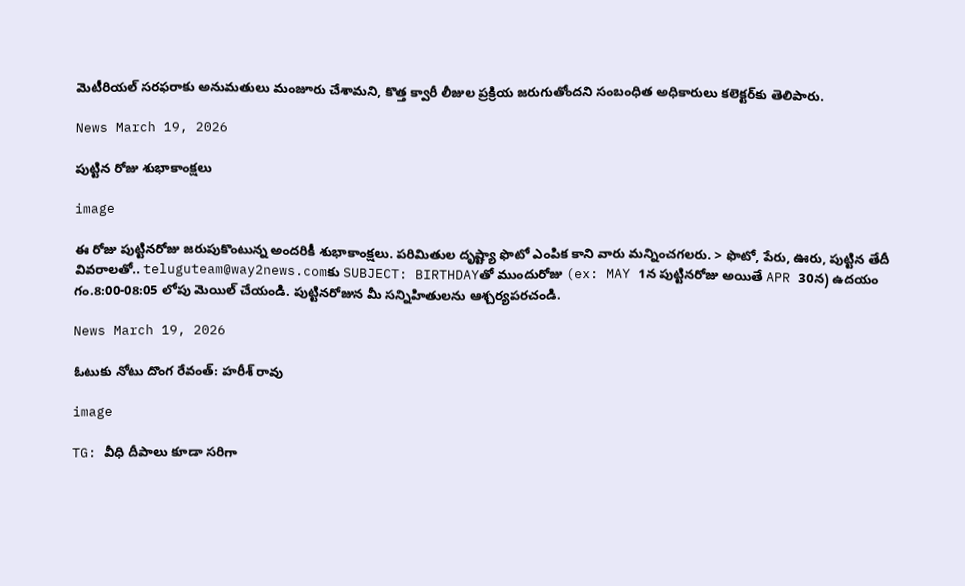మెటీరియల్ సరఫరాకు అనుమతులు మంజూరు చేశామని, కొత్త క్వారీ లీజుల ప్రక్రియ జరుగుతోందని సంబంధిత అధికారులు కలెక్టర్‌కు తెలిపారు.

News March 19, 2026

పుట్టిన రోజు శుభాకాంక్షలు

image

ఈ రోజు పుట్టినరోజు జరుపుకొంటున్న అందరికీ శుభాకాంక్షలు. పరిమితుల దృష్ట్యా ఫొటో ఎంపిక కాని వారు మన్నించగలరు. > ఫొటో, పేరు, ఊరు, పుట్టిన తేదీ వివరాలతో.. teluguteam@way2news.comకు SUBJECT: BIRTHDAYతో ముందురోజు (ex: MAY 1న పుట్టినరోజు అయితే APR 30న) ఉదయం గం.8:00-08:05 లోపు మెయిల్ చేయండి. పుట్టినరోజున మీ సన్నిహితులను ఆశ్చర్యపరచండి.

News March 19, 2026

ఓటుకు నోటు దొంగ రేవంత్: హరీశ్ రావు

image

TG: వీధి దీపాలు కూడా సరిగా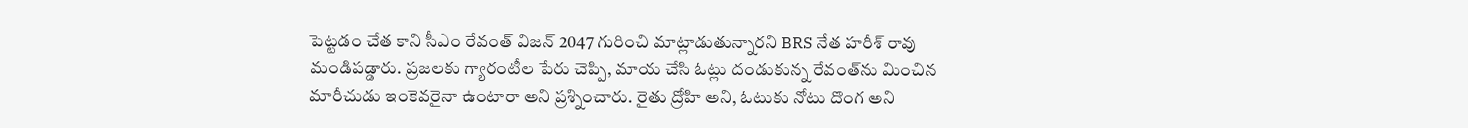పెట్టడం చేత కాని సీఎం రేవంత్ విజన్ 2047 గురించి మాట్లాడుతున్నారని BRS నేత హరీశ్ రావు మండిపడ్డారు. ప్రజలకు గ్యారంటీల పేరు చెప్పి, మాయ చేసి ఓట్లు దండుకున్న రేవంత్‌ను మించిన మారీచుడు ఇంకెవరైనా ఉంటారా అని ప్రశ్నించారు. రైతు ద్రోహి అని, ఓటుకు నోటు దొంగ అని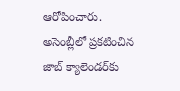ఆరోపించారు. అసెంబ్లీలో ప్రకటించిన జాబ్ క్యాలెండర్‌కు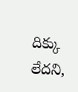దిక్కు లేదని,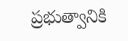ప్రభుత్వానికి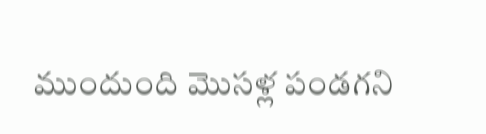ముందుంది మొసళ్ల పండగని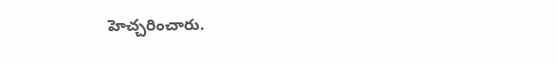హెచ్చరించారు.